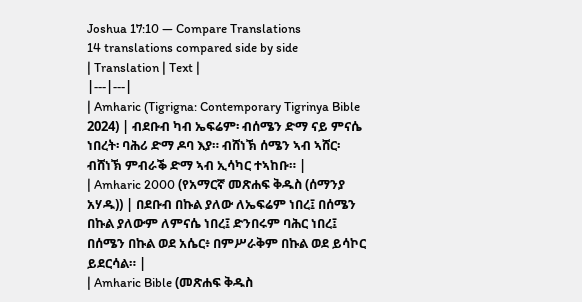Joshua 17:10 — Compare Translations
14 translations compared side by side
| Translation | Text |
|---|---|
| Amharic (Tigrigna: Contemporary Tigrinya Bible 2024) | ብደቡብ ካብ ኤፍሬም፡ ብሰሜን ድማ ናይ ምናሴ ነበረት፡ ባሕሪ ድማ ዶባ እያ። ብሸነኽ ሰሜን ኣብ ኣሸር፡ ብሸነኽ ምብራቕ ድማ ኣብ ኢሳካር ተኣከቡ። |
| Amharic 2000 (የአማርኛ መጽሐፍ ቅዱስ (ሰማንያ አሃዱ)) | በደቡብ በኩል ያለው ለኤፍሬም ነበረ፤ በሰሜን በኩል ያለውም ለምናሴ ነበረ፤ ድንበሩም ባሕር ነበረ፤ በሰሜን በኩል ወደ አሴር፥ በምሥራቅም በኩል ወደ ይሳኮር ይደርሳል። |
| Amharic Bible (መጽሐፍ ቅዱስ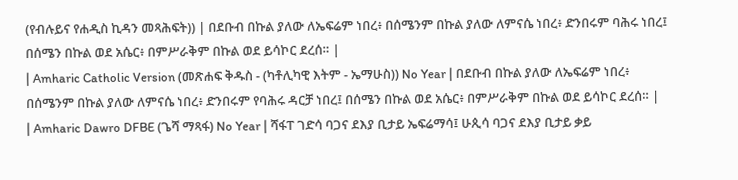(የብሉይና የሐዲስ ኪዳን መጻሕፍት)) | በደቡብ በኩል ያለው ለኤፍሬም ነበረ፥ በሰሜንም በኩል ያለው ለምናሴ ነበረ፥ ድንበሩም ባሕሩ ነበረ፤ በሰሜን በኩል ወደ አሴር፥ በምሥራቅም በኩል ወደ ይሳኮር ደረሰ። |
| Amharic Catholic Version (መጽሐፍ ቅዱስ - (ካቶሊካዊ እትም - ኤማሁስ)) No Year | በደቡብ በኩል ያለው ለኤፍሬም ነበረ፥ በሰሜንም በኩል ያለው ለምናሴ ነበረ፥ ድንበሩም የባሕሩ ዳርቻ ነበረ፤ በሰሜን በኩል ወደ አሴር፥ በምሥራቅም በኩል ወደ ይሳኮር ደረሰ። |
| Amharic Dawro DFBE (ጌሻ ማጻፋ) No Year | ሻፋፐ ገድሳ ባጋና ደእያ ቢታይ ኤፍሬማሳ፤ ሁጲሳ ባጋና ደእያ ቢታይ ቃይ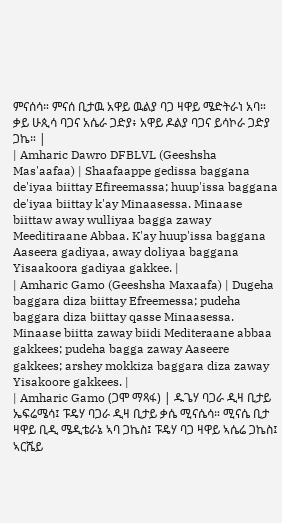ምናሰሳ። ምናሰ ቢታዉ አዋይ ዉልያ ባጋ ዛዋይ ሜድትራነ አባ። ቃይ ሁጲሳ ባጋና አሴራ ጋድያ፥ አዋይ ዶልያ ባጋና ይሳኮራ ጋድያ ጋኬ። |
| Amharic Dawro DFBLVL (Geeshsha Mas'aafaa) | Shaafaappe gedissa baggana de'iyaa biittay Efireemassa; huup'issa baggana de'iyaa biittay k'ay Minaasessa. Minaase biittaw away wulliyaa bagga zaway Meeditiraane Abbaa. K'ay huup'issa baggana Aaseera gadiyaa, away doliyaa baggana Yisaakoora gadiyaa gakkee. |
| Amharic Gamo (Geeshsha Maxaafa) | Dugeha baggara diza biittay Efreemessa; pudeha baggara diza biittay qasse Minaasessa. Minaase biitta zaway biidi Mediteraane abbaa gakkees; pudeha bagga zaway Aaseere gakkees; arshey mokkiza baggara diza zaway Yisakoore gakkees. |
| Amharic Gamo (ጋሞ ማጻፋ) | ዱጌሃ ባጋራ ዲዛ ቢታይ ኤፍሬሜሳ፤ ፑዴሃ ባጋራ ዲዛ ቢታይ ቃሴ ሚናሴሳ። ሚናሴ ቢታ ዛዋይ ቢዲ ሜዲቴራኔ ኣባ ጋኬስ፤ ፑዴሃ ባጋ ዛዋይ ኣሴሬ ጋኬስ፤ ኣርሼይ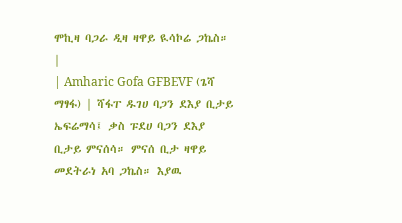ሞኪዛ ባጋራ ዲዛ ዛዋይ ዪሳኮሬ ጋኬስ። |
| Amharic Gofa GFBEVF (ጌሻ ማፃፋ) | ሻፋፐ ዱገሀ ባጋን ደእያ ቢታይ ኤፍሬማሳ፤ ቃስ ፑደሀ ባጋን ደእያ ቢታይ ምናሰሳ። ምናሰ ቢታ ዛዋይ መደትራነ አባ ጋኬስ። እያዉ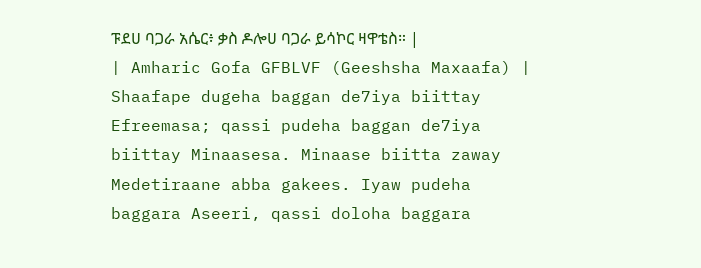ፑደሀ ባጋራ አሴር፥ ቃስ ዶሎሀ ባጋራ ይሳኮር ዛዋቴስ። |
| Amharic Gofa GFBLVF (Geeshsha Maxaafa) | Shaafape dugeha baggan de7iya biittay Efreemasa; qassi pudeha baggan de7iya biittay Minaasesa. Minaase biitta zaway Medetiraane abba gakees. Iyaw pudeha baggara Aseeri, qassi doloha baggara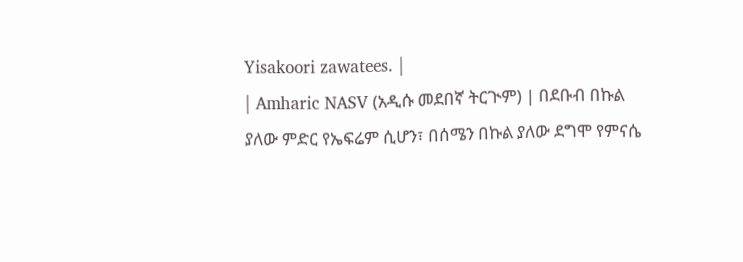Yisakoori zawatees. |
| Amharic NASV (አዲሱ መደበኛ ትርጒም) | በደቡብ በኩል ያለው ምድር የኤፍሬም ሲሆን፣ በሰሜን በኩል ያለው ደግሞ የምናሴ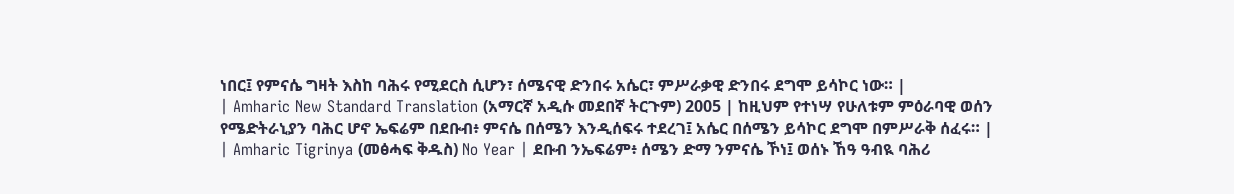ነበር፤ የምናሴ ግዛት እስከ ባሕሩ የሚደርስ ሲሆን፣ ሰሜናዊ ድንበሩ አሴር፣ ምሥራቃዊ ድንበሩ ደግሞ ይሳኮር ነው። |
| Amharic New Standard Translation (አማርኛ አዲሱ መደበኛ ትርጉም) 2005 | ከዚህም የተነሣ የሁለቱም ምዕራባዊ ወሰን የሜድትራኒያን ባሕር ሆኖ ኤፍሬም በደቡብ፥ ምናሴ በሰሜን እንዲሰፍሩ ተደረገ፤ አሴር በሰሜን ይሳኮር ደግሞ በምሥራቅ ሰፈሩ። |
| Amharic Tigrinya (መፅሓፍ ቅዱስ) No Year | ደቡብ ንኤፍሬም፥ ሰሜን ድማ ንምናሴ ኾነ፤ ወሰኑ ኸዓ ዓብዪ ባሕሪ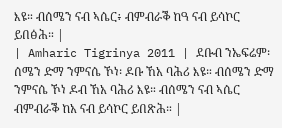እዩ። ብሰሜን ናብ ኣሴር፥ ብምብራቕ ከዓ ናብ ይሳኮር ይበፅሕ። |
| Amharic Tigrinya 2011 | ደቡብ ንኤፍሬም፡ ሰሜን ድማ ንምናሴ ኾነ፡ ዶቡ ኸአ ባሕሪ እዩ። ብሰሜን ድማ ንምናሴ ኾነ ዶብ ኸአ ባሕሪ እዩ። ብሰሜን ናብ ኣሴር ብምብራቕ ከአ ናብ ይሳኮር ይበጽሕ። |